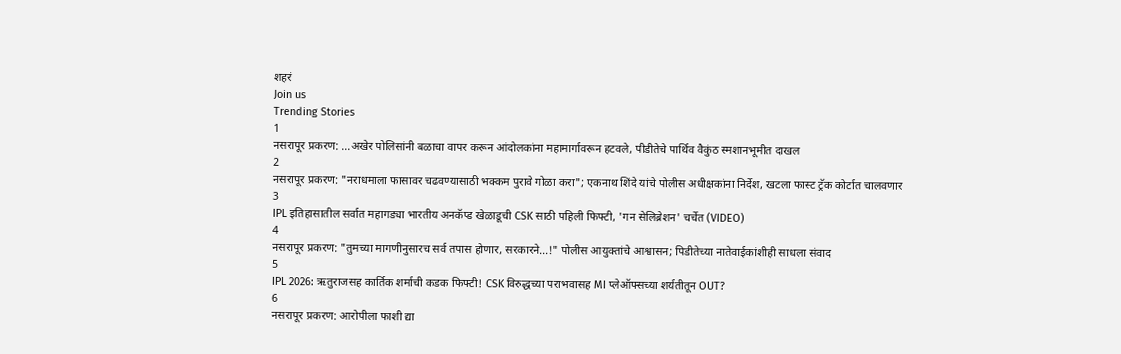शहरं
Join us
Trending Stories
1
नसरापूर प्रकरण: ...अखेर पोलिसांनी बळाचा वापर करून आंदोलकांना महामार्गावरून हटवले, पीडीतेचे पार्थिव वैकुंठ स्मशानभूमीत दाखल
2
नसरापूर प्रकरण: "नराधमाला फासावर चढवण्यासाठी भक्कम पुरावे गोळा करा"; एकनाथ शिंदे यांचे पोलीस अधीक्षकांना निर्देश, खटला फास्ट ट्रॅक कोर्टात चालवणार
3
IPL इतिहासातील सर्वात महागड्या भारतीय अनकॅप्ड खेळाडूची CSK साठी पहिली फिफ्टी, 'गन सेलिब्रेशन' चर्चेत (VIDEO)
4
नसरापूर प्रकरण: "तुमच्या मागणीनुसारच सर्व तपास होणार, सरकारने...!" पोलीस आयुक्तांचे आश्वासन; पिडीतेच्या नातेवाईकांशीही साधला संवाद
5
IPL 2026: ऋतुराजसह कार्तिक शर्माची कडक फिफ्टी! CSK विरुद्धच्या पराभवासह MI प्लेऑफ्सच्या शर्यतीतून OUT?
6
नसरापूर प्रकरण: आरोपीला फाशी द्या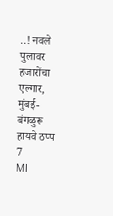..! नवले पुलावर हजारोंचा एल्गार, मुंबई-बंगळुरू हायवे ठप्प
7
MI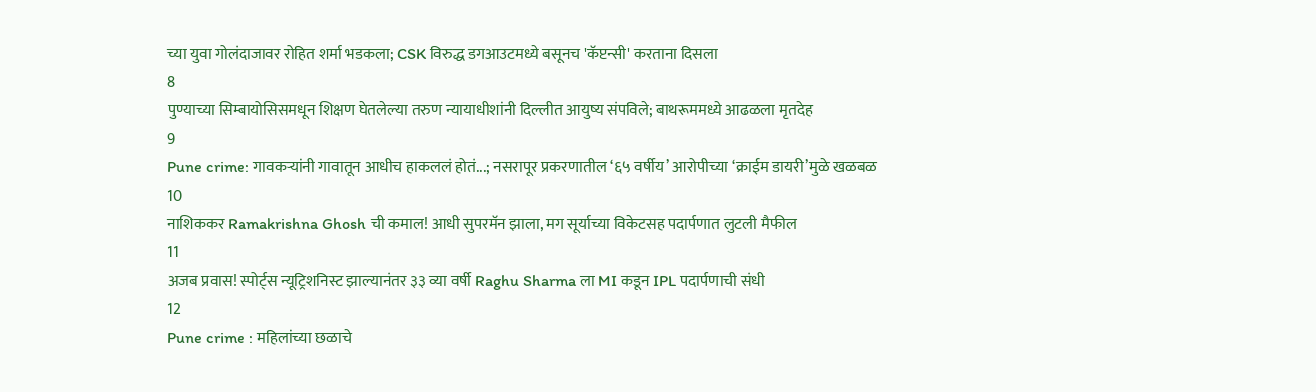च्या युवा गोलंदाजावर रोहित शर्मा भडकला; CSK विरुद्ध डगआउटमध्ये बसूनच 'कॅप्टन्सी' करताना दिसला
8
पुण्याच्या सिम्बायोसिसमधून शिक्षण घेतलेल्या तरुण न्यायाधीशांनी दिल्लीत आयुष्य संपविले; बाथरूममध्ये आढळला मृतदेह
9
Pune crime: गावकऱ्यांनी गावातून आधीच हाकललं होतं...; नसरापूर प्रकरणातील ‘६५ वर्षीय’ आरोपीच्या ‘क्राईम डायरी’मुळे खळबळ
10
नाशिककर Ramakrishna Ghosh ची कमाल! आधी सुपरमॅन झाला, मग सूर्याच्या विकेटसह पदार्पणात लुटली मैफील
11
अजब प्रवास! स्पोर्ट्स न्यूट्रिशनिस्ट झाल्यानंतर ३३ व्या वर्षी Raghu Sharma ला MI कडून IPL पदार्पणाची संधी
12
Pune crime : महिलांच्या छळाचे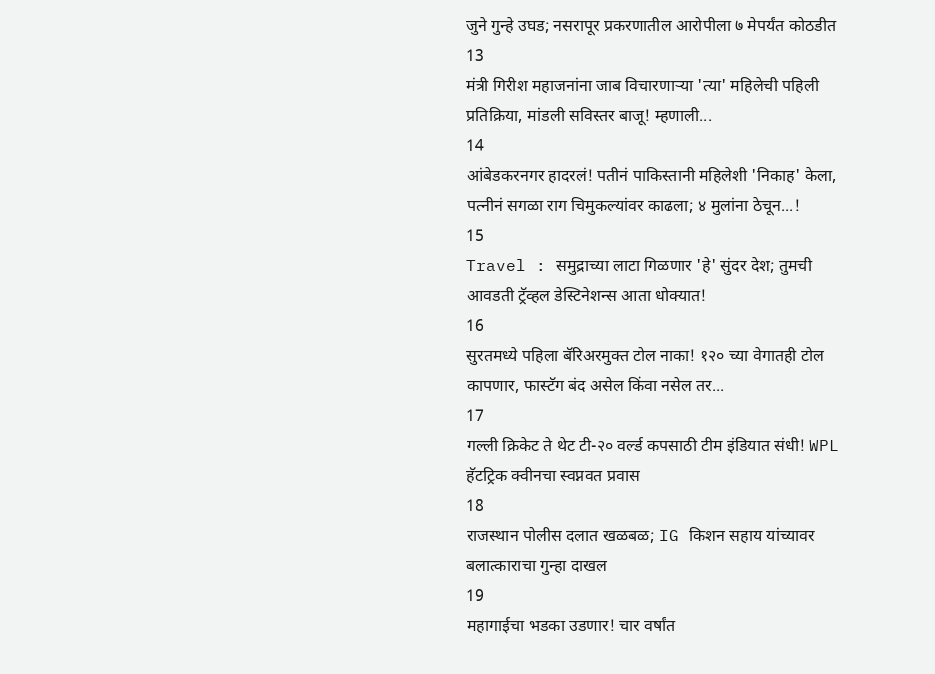जुने गुन्हे उघड; नसरापूर प्रकरणातील आरोपीला ७ मेपर्यंत कोठडीत
13
मंत्री गिरीश महाजनांना जाब विचारणाऱ्या 'त्या' महिलेची पहिली प्रतिक्रिया, मांडली सविस्तर बाजू! म्हणाली...
14
आंबेडकरनगर हादरलं! पतीनं पाकिस्तानी महिलेशी 'निकाह' केला, पत्नीनं सगळा राग चिमुकल्यांवर काढला; ४ मुलांना ठेचून...!
15
Travel : समुद्राच्या लाटा गिळणार 'हे' सुंदर देश; तुमची आवडती ट्रॅव्हल डेस्टिनेशन्स आता धोक्यात!
16
सुरतमध्ये पहिला बॅरिअरमुक्त टोल नाका! १२० च्या वेगातही टोल कापणार, फास्टॅग बंद असेल किंवा नसेल तर...
17
गल्ली क्रिकेट ते थेट टी-२० वर्ल्ड कपसाठी टीम इंडियात संधी! WPL हॅटट्रिक क्वीनचा स्वप्नवत प्रवास
18
राजस्थान पोलीस दलात खळबळ; IG किशन सहाय यांच्यावर बलात्काराचा गुन्हा दाखल
19
महागाईचा भडका उडणार! चार वर्षांत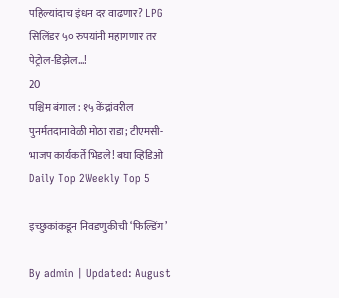पहिल्यांदाच इंधन दर वाढणार? LPG सिलिंडर ५० रुपयांनी महागणार तर पेट्रोल-डिझेल...!
20
पश्चिम बंगाल : १५ केंद्रांवरील पुनर्मतदानावेळी मोठा राडा; टीएमसी-भाजप कार्यकर्ते भिडले! बघा व्हिडिओ
Daily Top 2Weekly Top 5

इच्छुकांकडून निवडणुकीची ‘फिल्डिंग’

By admin | Updated: August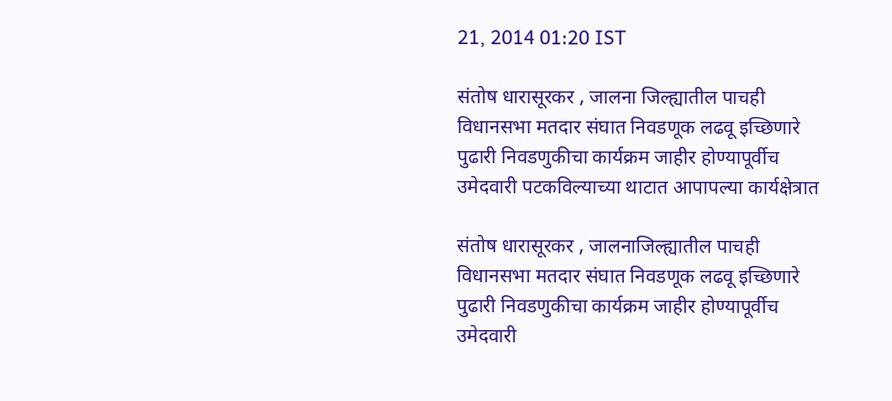21, 2014 01:20 IST

संतोष धारासूरकर , जालना जिल्ह्यातील पाचही विधानसभा मतदार संघात निवडणूक लढवू इच्छिणारे पुढारी निवडणुकीचा कार्यक्रम जाहीर होण्यापूर्वीच उमेदवारी पटकविल्याच्या थाटात आपापल्या कार्यक्षेत्रात

संतोष धारासूरकर , जालनाजिल्ह्यातील पाचही विधानसभा मतदार संघात निवडणूक लढवू इच्छिणारे पुढारी निवडणुकीचा कार्यक्रम जाहीर होण्यापूर्वीच उमेदवारी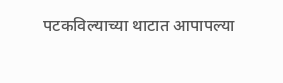पटकविल्याच्या थाटात आपापल्या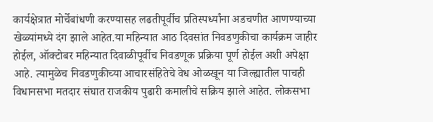कार्यक्षेत्रात मोर्चेबांधणी करण्यासह लढतीपूर्वीच प्रतिस्पर्ध्यांना अडचणीत आणण्याच्या खेळ्यांमध्ये दंग झाले आहेत.या महिन्यात आठ दिवसांत निवडणुकीचा कार्यक्रम जाहीर होईल, ऑक्टोबर महिन्यात दिवाळीपूर्वीच निवडणूक प्रक्रिया पूर्ण होईल अशी अपेक्षा आहे. त्यामुळेच निवडणुकीच्या आचारसंहितेचे वेध ओळखून या जिल्ह्यातील पाचही विधानसभा मतदार संघात राजकीय पुढारी कमालीचे सक्रिय झाले आहेत. लोकसभा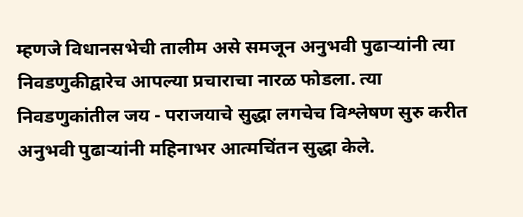म्हणजे विधानसभेची तालीम असे समजून अनुभवी पुढाऱ्यांनी त्या निवडणुकीद्वारेच आपल्या प्रचाराचा नारळ फोडला. त्या निवडणुकांतील जय - पराजयाचे सुद्धा लगचेच विश्लेषण सुरु करीत अनुभवी पुढाऱ्यांनी महिनाभर आत्मचिंतन सुद्धा केले.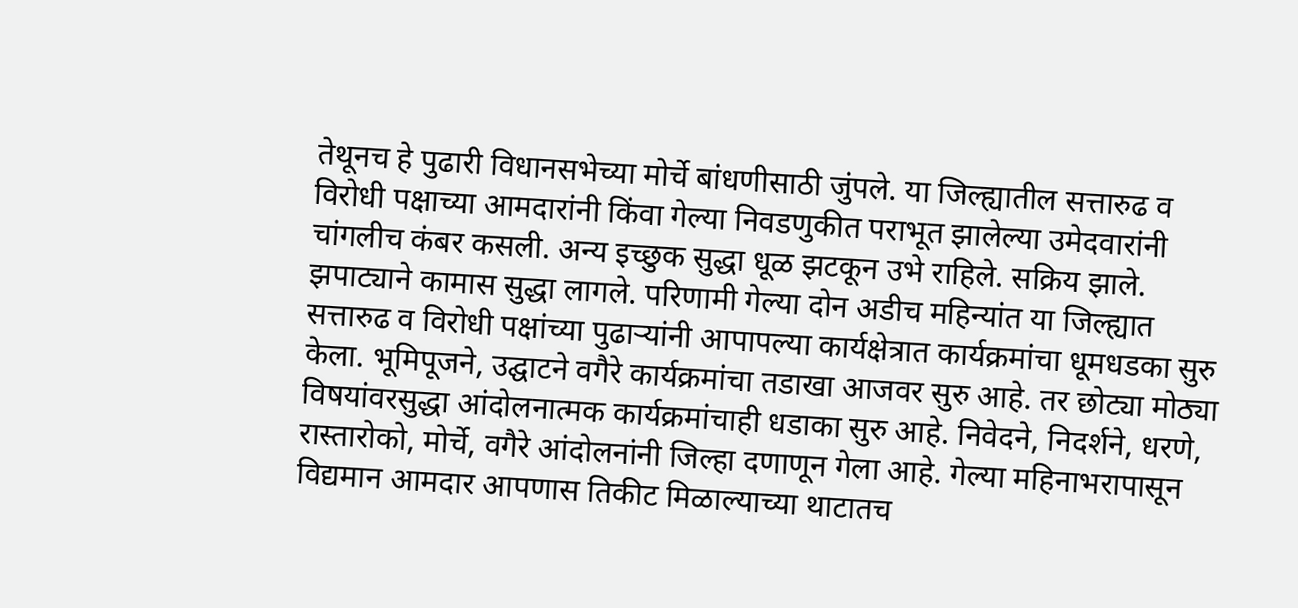तेथूनच हे पुढारी विधानसभेच्या मोर्चे बांधणीसाठी जुंपले. या जिल्ह्यातील सत्तारुढ व विरोधी पक्षाच्या आमदारांनी किंवा गेल्या निवडणुकीत पराभूत झालेल्या उमेदवारांनी चांगलीच कंबर कसली. अन्य इच्छुक सुद्धा धूळ झटकून उभे राहिले. सक्रिय झाले. झपाट्याने कामास सुद्धा लागले. परिणामी गेल्या दोन अडीच महिन्यांत या जिल्ह्यात सत्तारुढ व विरोधी पक्षांच्या पुढाऱ्यांनी आपापल्या कार्यक्षेत्रात कार्यक्रमांचा धूमधडका सुरु केला. भूमिपूजने, उद्घाटने वगैरे कार्यक्रमांचा तडाखा आजवर सुरु आहे. तर छोट्या मोठ्या विषयांवरसुद्धा आंदोलनात्मक कार्यक्रमांचाही धडाका सुरु आहे. निवेदने, निदर्शने, धरणे, रास्तारोको, मोर्चे, वगैरे आंदोलनांनी जिल्हा दणाणून गेला आहे. गेल्या महिनाभरापासून विद्यमान आमदार आपणास तिकीट मिळाल्याच्या थाटातच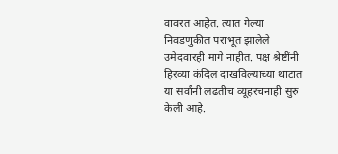वावरत आहेत. त्यात गेल्या निवडणुकीत पराभूत झालेले उमेदवारही मागे नाहीत. पक्ष श्रेष्टींनी हिरव्या कंदिल दाखविल्याच्या थाटात या सर्वांनी लढतीच व्यूहरचनाही सुरु केली आहे.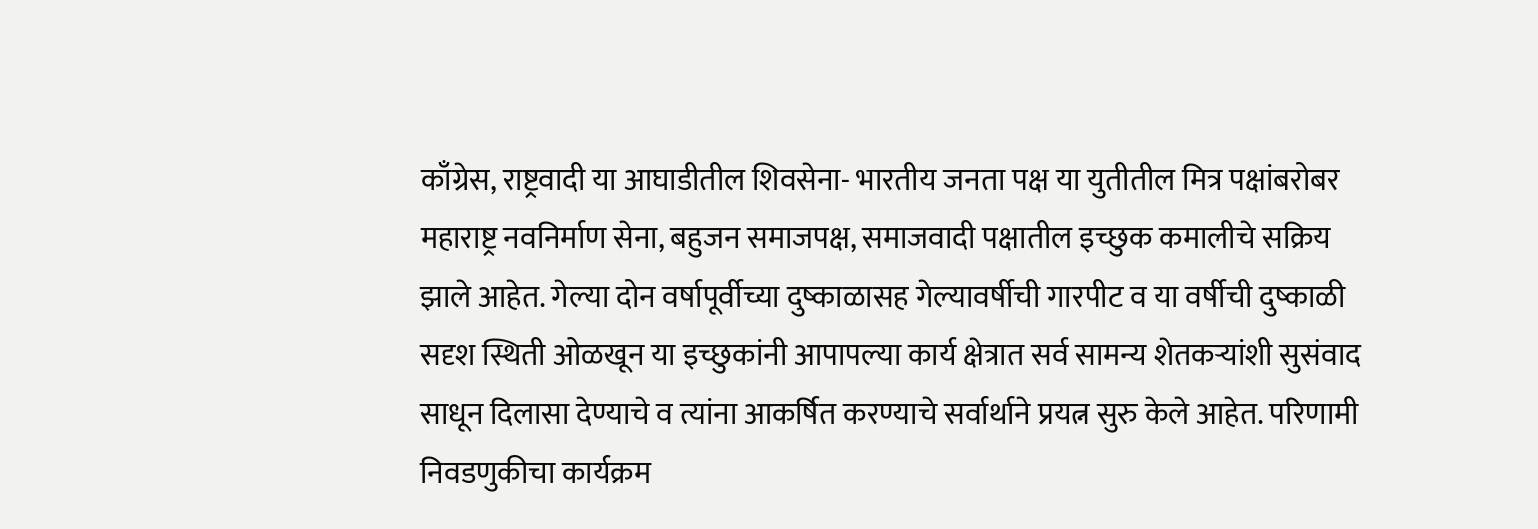काँग्रेस, राष्ट्रवादी या आघाडीतील शिवसेना- भारतीय जनता पक्ष या युतीतील मित्र पक्षांबरोबर महाराष्ट्र नवनिर्माण सेना, बहुजन समाजपक्ष, समाजवादी पक्षातील इच्छुक कमालीचे सक्रिय झाले आहेत. गेल्या दोन वर्षापूर्वीच्या दुष्काळासह गेल्यावर्षीची गारपीट व या वर्षीची दुष्काळी सदृश स्थिती ओळखून या इच्छुकांनी आपापल्या कार्य क्षेत्रात सर्व सामन्य शेतकऱ्यांशी सुसंवाद साधून दिलासा देण्याचे व त्यांना आकर्षित करण्याचे सर्वार्थाने प्रयत्न सुरु केले आहेत. परिणामी निवडणुकीचा कार्यक्रम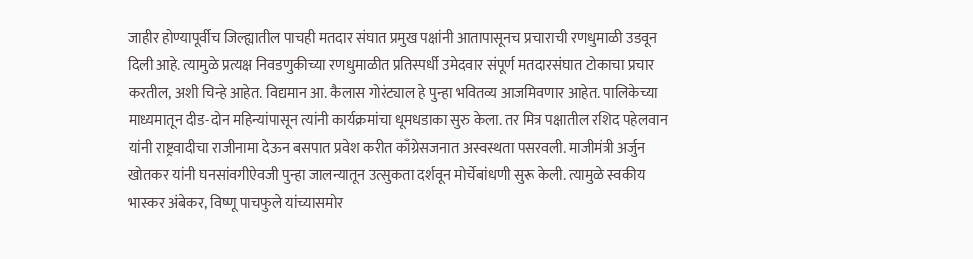जाहीर होण्यापूर्वीच जिल्ह्यातील पाचही मतदार संघात प्रमुख पक्षांनी आतापासूनच प्रचाराची रणधुमाळी उडवून दिली आहे. त्यामुळे प्रत्यक्ष निवडणुकीच्या रणधुमाळीत प्रतिस्पर्धी उमेदवार संपूर्ण मतदारसंघात टोकाचा प्रचार करतील, अशी चिन्हे आहेत. विद्यमान आ. कैलास गोरंट्याल हे पुन्हा भवितव्य आजमिवणार आहेत. पालिकेच्या माध्यमातून दीड-दोन महिन्यांपासून त्यांनी कार्यक्रमांचा धूमधडाका सुरु केला. तर मित्र पक्षातील रशिद पहेलवान यांनी राष्ट्रवादीचा राजीनामा देऊन बसपात प्रवेश करीत काँग्रेसजनात अस्वस्थता पसरवली. माजीमंत्री अर्जुन खोतकर यांनी घनसांवगीऐवजी पुन्हा जालन्यातून उत्सुकता दर्शवून मोर्चेबांधणी सुरू केली. त्यामुळे स्वकीय भास्कर अंबेकर, विष्णू पाचफुले यांच्यासमोर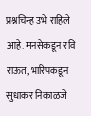प्रश्नचिन्ह उभे राहिले आहे. मनसेकडून रवि राऊत, भारिपकडून सुधाकर निकाळजे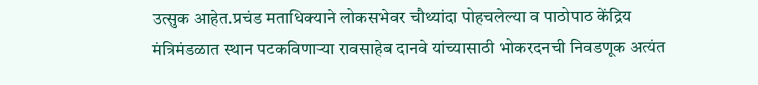उत्सुक आहेत.प्रचंड मताधिक्याने लोकसभेवर चौथ्यांदा पोहचलेल्या व पाठोपाठ केंद्रिय मंत्रिमंडळात स्थान पटकविणाऱ्या रावसाहेब दानवे यांच्यासाठी भोकरदनची निवडणूक अत्यंत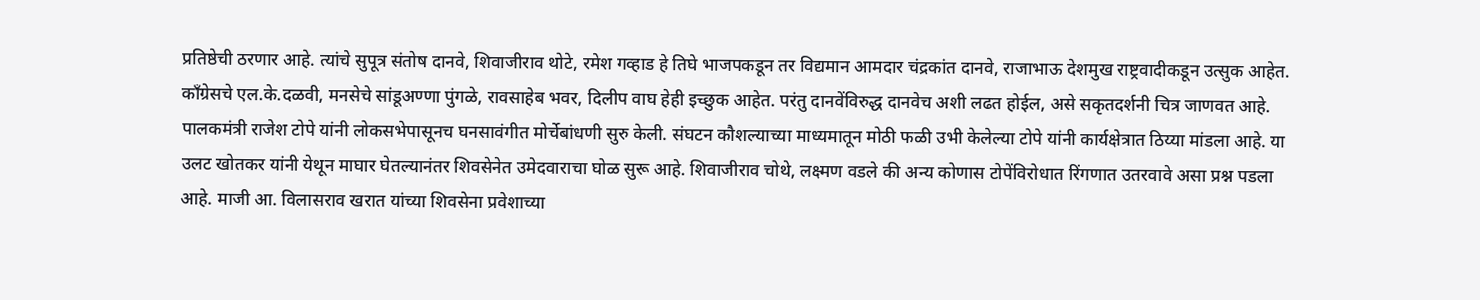प्रतिष्ठेची ठरणार आहे. त्यांचे सुपूत्र संतोष दानवे, शिवाजीराव थोटे, रमेश गव्हाड हे तिघे भाजपकडून तर विद्यमान आमदार चंद्रकांत दानवे, राजाभाऊ देशमुख राष्ट्रवादीकडून उत्सुक आहेत. काँग्रेसचे एल.के.दळवी, मनसेचे सांडूअण्णा पुंगळे, रावसाहेब भवर, दिलीप वाघ हेही इच्छुक आहेत. परंतु दानवेंविरुद्ध दानवेच अशी लढत होईल, असे सकृतदर्शनी चित्र जाणवत आहे. पालकमंत्री राजेश टोपे यांनी लोकसभेपासूनच घनसावंगीत मोर्चेबांधणी सुरु केली. संघटन कौशल्याच्या माध्यमातून मोठी फळी उभी केलेल्या टोपे यांनी कार्यक्षेत्रात ठिय्या मांडला आहे. या उलट खोतकर यांनी येथून माघार घेतल्यानंतर शिवसेनेत उमेदवाराचा घोळ सुरू आहे. शिवाजीराव चोथे, लक्ष्मण वडले की अन्य कोणास टोपेंविरोधात रिंगणात उतरवावे असा प्रश्न पडला आहे. माजी आ. विलासराव खरात यांच्या शिवसेना प्रवेशाच्या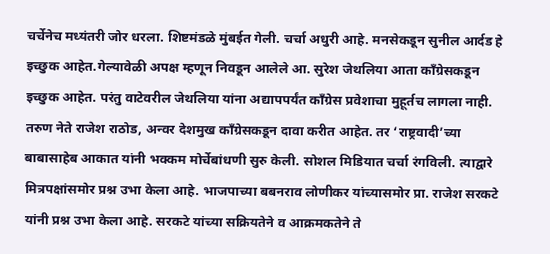चर्चेनेच मध्यंतरी जोर धरला. शिष्टमंडळे मुंबईत गेली. चर्चा अधुरी आहे. मनसेकडून सुनील आर्दड हे इच्छुक आहेत.गेल्यावेळी अपक्ष म्हणून निवडून आलेले आ. सुरेश जेथलिया आता काँग्रेसकडून इच्छुक आहेत. परंतु वाटेवरील जेथलिया यांना अद्यापपर्यंत काँग्रेस प्रवेशाचा मुहूर्तच लागला नाही. तरुण नेते राजेश राठोड, अन्वर देशमुख काँग्रेसकडून दावा करीत आहेत. तर ‘राष्ट्रवादी’च्या बाबासाहेब आकात यांनी भक्कम मोर्चेबांधणी सुरु केली. सोशल मिडियात चर्चा रंगविली. त्याद्वारे मित्रपक्षांसमोर प्रश्न उभा केला आहे. भाजपाच्या बबनराव लोणीकर यांच्यासमोर प्रा. राजेश सरकटे यांनी प्रश्न उभा केला आहे. सरकटे यांच्या सक्रियतेने व आक्रमकतेने ते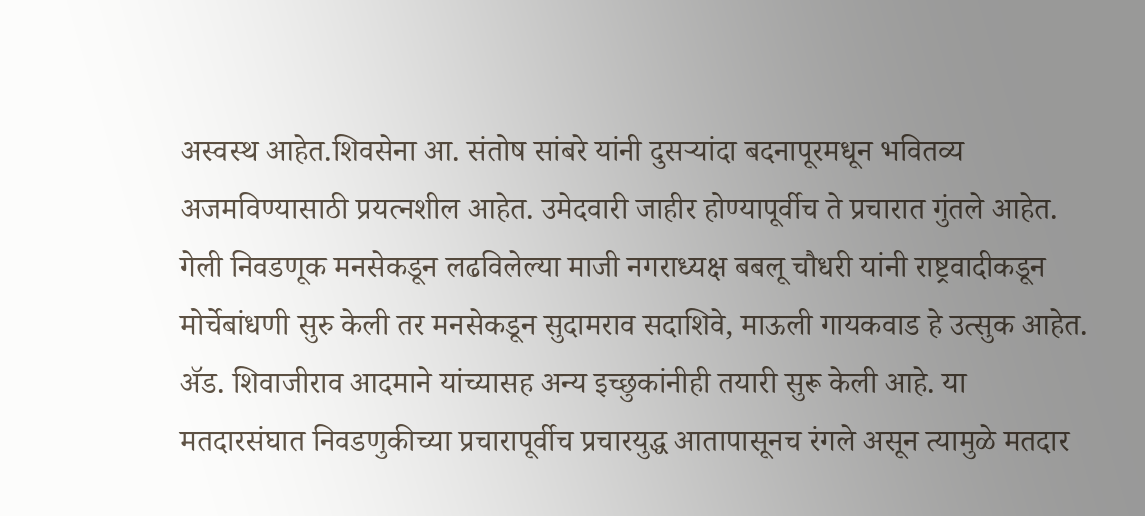अस्वस्थ आहेत.शिवसेना आ. संतोष सांबरे यांनी दुसऱ्यांदा बदनापूरमधून भवितव्य अजमविण्यासाठी प्रयत्नशील आहेत. उमेदवारी जाहीर होण्यापूर्वीच ते प्रचारात गुंतले आहेत. गेली निवडणूक मनसेकडून लढविलेल्या माजी नगराध्यक्ष बबलू चौधरी यांनी राष्ट्रवादीकडून मोर्चेबांधणी सुरु केली तर मनसेकडून सुदामराव सदाशिवे, माऊली गायकवाड हे उत्सुक आहेत. अ‍ॅड. शिवाजीराव आदमाने यांच्यासह अन्य इच्छुकांनीही तयारी सुरू केली आहे. या मतदारसंघात निवडणुकीच्या प्रचारापूर्वीच प्रचारयुद्ध आतापासूनच रंगले असून त्यामुळे मतदार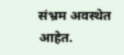संभ्रम अवस्थेत आहेत.